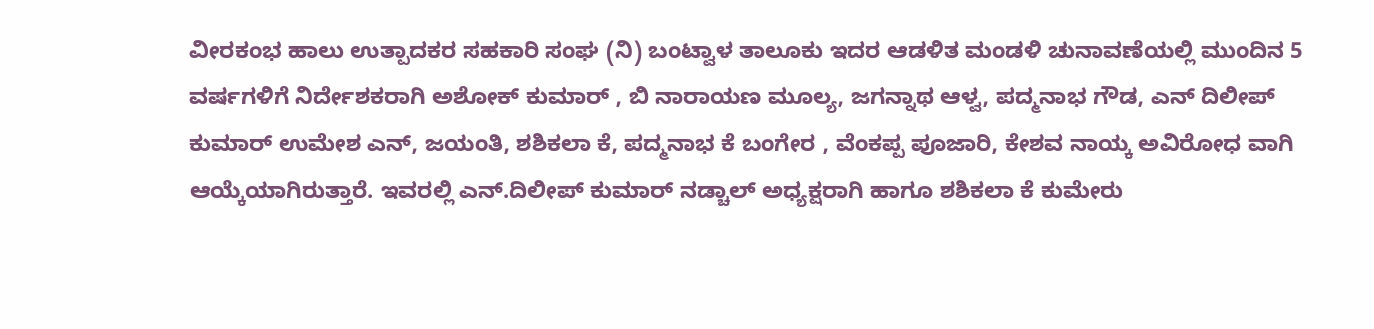ವೀರಕಂಭ ಹಾಲು ಉತ್ಪಾದಕರ ಸಹಕಾರಿ ಸಂಘ (ನಿ) ಬಂಟ್ವಾಳ ತಾಲೂಕು ಇದರ ಆಡಳಿತ ಮಂಡಳಿ ಚುನಾವಣೆಯಲ್ಲಿ ಮುಂದಿನ 5 ವರ್ಷಗಳಿಗೆ ನಿರ್ದೇಶಕರಾಗಿ ಅಶೋಕ್ ಕುಮಾರ್ , ಬಿ ನಾರಾಯಣ ಮೂಲ್ಯ, ಜಗನ್ನಾಥ ಆಳ್ವ, ಪದ್ಮನಾಭ ಗೌಡ, ಎನ್ ದಿಲೀಪ್ ಕುಮಾರ್ ಉಮೇಶ ಎನ್, ಜಯಂತಿ, ಶಶಿಕಲಾ ಕೆ, ಪದ್ಮನಾಭ ಕೆ ಬಂಗೇರ , ವೆಂಕಪ್ಪ ಪೂಜಾರಿ, ಕೇಶವ ನಾಯ್ಕ ಅವಿರೋಧ ವಾಗಿ ಆಯ್ಕೆಯಾಗಿರುತ್ತಾರೆ. ಇವರಲ್ಲಿ ಎನ್.ದಿಲೀಪ್ ಕುಮಾರ್ ನಡ್ಚಾಲ್ ಅಧ್ಯಕ್ಷರಾಗಿ ಹಾಗೂ ಶಶಿಕಲಾ ಕೆ ಕುಮೇರು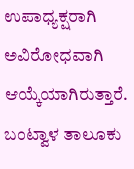ಉಪಾಧ್ಯಕ್ಷರಾಗಿ ಅವಿರೋಧವಾಗಿ ಆಯ್ಕೆಯಾಗಿರುತ್ತಾರೆ. ಬಂಟ್ವಾಳ ತಾಲೂಕು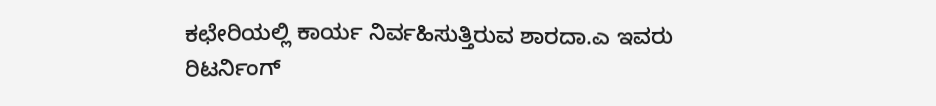ಕಛೇರಿಯಲ್ಲಿ ಕಾರ್ಯ ನಿರ್ವಹಿಸುತ್ತಿರುವ ಶಾರದಾ.ಎ ಇವರು ರಿಟರ್ನಿಂಗ್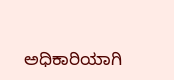ಅಧಿಕಾರಿಯಾಗಿ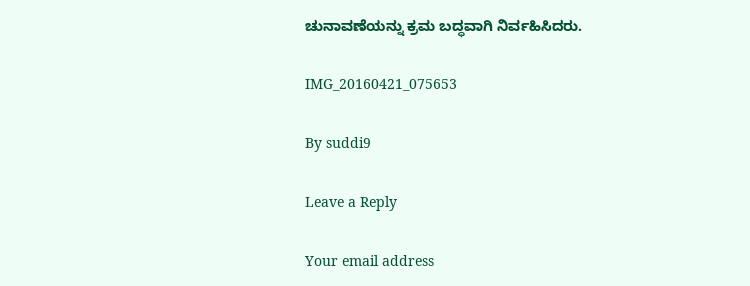ಚುನಾವಣೆಯನ್ನು ಕ್ರಮ ಬದ್ಧವಾಗಿ ನಿರ್ವಹಿಸಿದರು.

IMG_20160421_075653

By suddi9

Leave a Reply

Your email address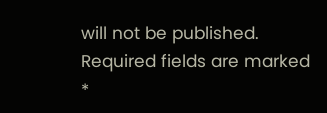will not be published. Required fields are marked *